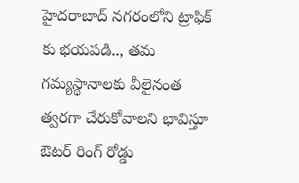హైదరాబాద్ నగరంలోని ట్రాఫిక్ కు భయపడి.., తమ గమ్యస్థానాలకు వీలైనంత త్వరగా చేరుకోవాలని భావిస్తూ ఔటర్ రింగ్ రోడ్డు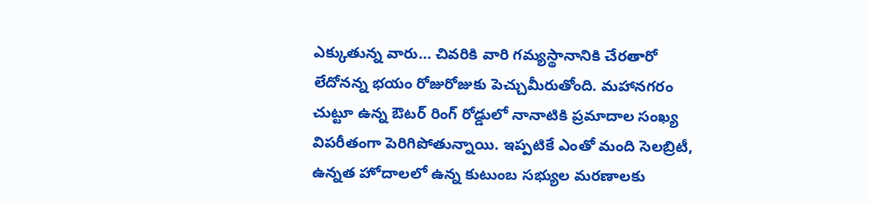ఎక్కుతున్న వారు… చివరికి వారి గమ్యస్థానానికి చేరతారో లేదోనన్న భయం రోజురోజుకు పెచ్చుమీరుతోంది. మహానగరం చుట్టూ ఉన్న ఔటర్ రింగ్ రోడ్డులో నానాటికి ప్రమాదాల సంఖ్య విపరీతంగా పెరిగిపోతున్నాయి. ఇప్పటికే ఎంతో మంది సెలబ్రిటీ, ఉన్నత హోదాలలో ఉన్న కుటుంబ సభ్యుల మరణాలకు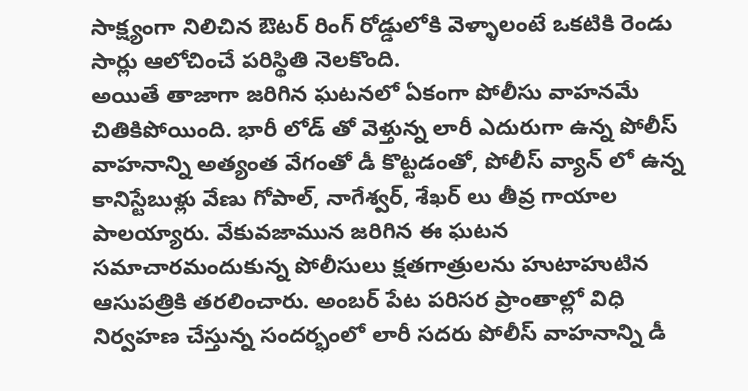సాక్ష్యంగా నిలిచిన ఔటర్ రింగ్ రోడ్డులోకి వెళ్ళాలంటే ఒకటికి రెండు సార్లు ఆలోచించే పరిస్థితి నెలకొంది.
అయితే తాజాగా జరిగిన ఘటనలో ఏకంగా పోలీసు వాహనమే చితికిపోయింది. భారీ లోడ్ తో వెళ్తున్న లారీ ఎదురుగా ఉన్న పోలీస్ వాహనాన్ని అత్యంత వేగంతో డీ కొట్టడంతో, పోలీస్ వ్యాన్ లో ఉన్న కానిస్టేబుళ్లు వేణు గోపాల్, నాగేశ్వర్, శేఖర్ లు తీవ్ర గాయాల పాలయ్యారు. వేకువజామున జరిగిన ఈ ఘటన సమాచారమందుకున్న పోలీసులు క్షతగాత్రులను హుటాహుటిన ఆసుపత్రికి తరలించారు. అంబర్ పేట పరిసర ప్రాంతాల్లో విధి నిర్వహణ చేస్తున్న సందర్భంలో లారీ సదరు పోలీస్ వాహనాన్ని డీ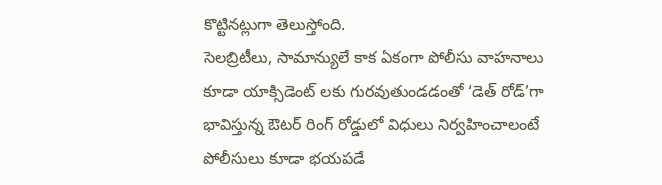కొట్టినట్లుగా తెలుస్తోంది.
సెలబ్రిటీలు, సామాన్యులే కాక ఏకంగా పోలీసు వాహనాలు కూడా యాక్సిడెంట్ లకు గురవుతుండడంతో ‘డెత్ రోడ్’గా భావిస్తున్న ఔటర్ రింగ్ రోడ్డులో విధులు నిర్వహించాలంటే పోలీసులు కూడా భయపడే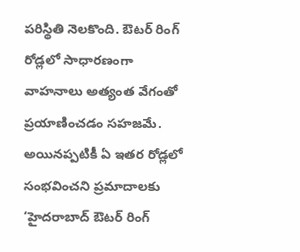పరిస్థితి నెలకొంది. ఔటర్ రింగ్ రోడ్లలో సాధారణంగా వాహనాలు అత్యంత వేగంతో ప్రయాణించడం సహజమే. అయినప్పటికీ ఏ ఇతర రోడ్లలో సంభవించని ప్రమాదాలకు ‘హైదరాబాద్ ఔటర్ రింగ్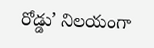రోడ్డు’ నిలయంగా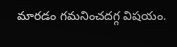మారడం గమనించదగ్గ విషయం.